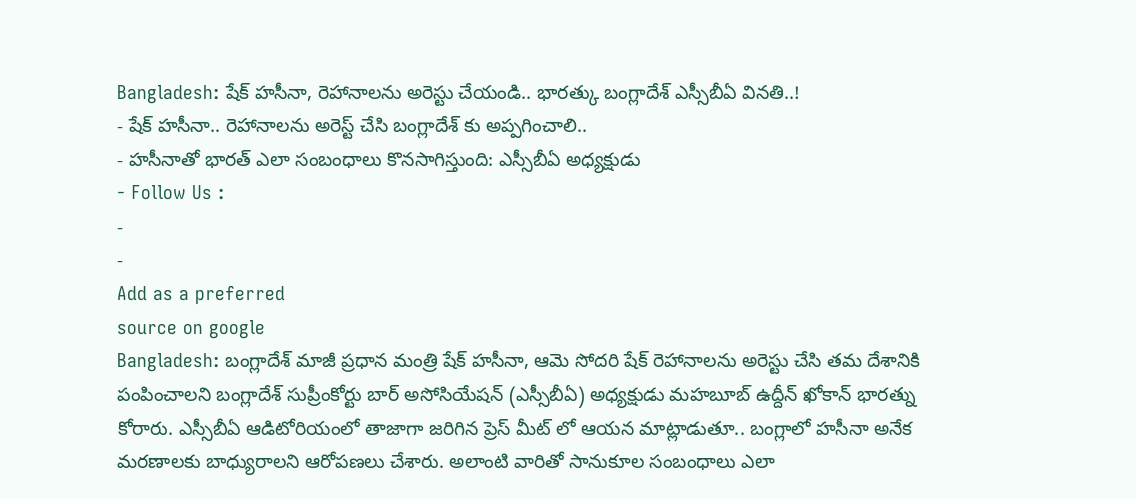Bangladesh: షేక్ హసీనా, రెహానాలను అరెస్టు చేయండి.. భారత్కు బంగ్లాదేశ్ ఎస్సీబీఏ వినతి..!
- షేక్ హసీనా.. రెహానాలను అరెస్ట్ చేసి బంగ్లాదేశ్ కు అప్పగించాలి..
- హసీనాతో భారత్ ఎలా సంబంధాలు కొనసాగిస్తుంది: ఎస్సీబీఏ అధ్యక్షుడు
- Follow Us :
-
-
Add as a preferred
source on google
Bangladesh: బంగ్లాదేశ్ మాజీ ప్రధాన మంత్రి షేక్ హసీనా, ఆమె సోదరి షేక్ రెహానాలను అరెస్టు చేసి తమ దేశానికి పంపించాలని బంగ్లాదేశ్ సుప్రీంకోర్టు బార్ అసోసియేషన్ (ఎస్సీబీఏ) అధ్యక్షుడు మహబూబ్ ఉద్దీన్ ఖోకాన్ భారత్ను కోరారు. ఎస్సీబీఏ ఆడిటోరియంలో తాజాగా జరిగిన ప్రెస్ మీట్ లో ఆయన మాట్లాడుతూ.. బంగ్లాలో హసీనా అనేక మరణాలకు బాధ్యురాలని ఆరోపణలు చేశారు. అలాంటి వారితో సానుకూల సంబంధాలు ఎలా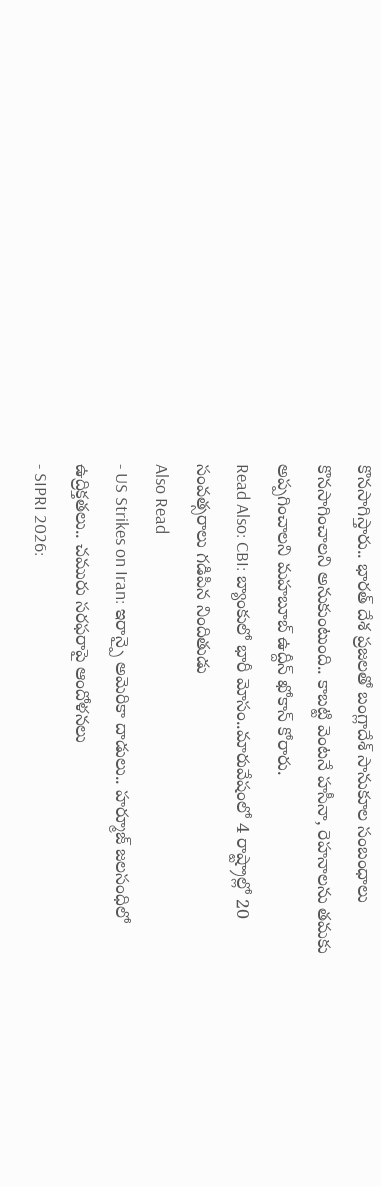కొనసాగిస్తారు.. భారత్ దేశ ప్రజలతో బంగ్లాదేశ్ సానుకూల సంబంధాలు కొనసాగించాలని అనుకుంటుంది.. కాబట్టి వెంటనే హసీనా, రెహనాలను తమకు అప్పగించాలని మహబూబ్ ఉద్దీన్ ఖోకాన్ కోరారు.
Read Also: CBI: బ్యాంకులో భారీ మోసం..మారువేషంలో 4 రాష్ట్రాల్లో 20 సంవత్సరాలు గడిపిన నిందితుడు
Also Read
- US Strikes on Iran: ఇరాన్పై అమెరికా దాడులు.. హర్మూజ్ జలసంధిలో ఉద్రిక్తతలు.. చమురు సరఫరాపై ఆందోళనలు
- SIPRI 2026: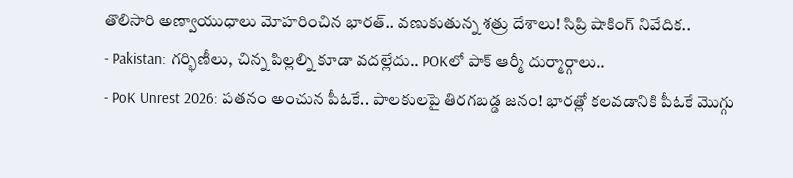తొలిసారి అణ్వాయుధాలు మోహరించిన భారత్.. వణుకుతున్న శత్రు దేశాలు! సిప్రి షాకింగ్ నివేదిక..
- Pakistan: గర్భిణీలు, చిన్న పిల్లల్ని కూడా వదల్లేదు.. POKలో పాక్ ఆర్మీ దుర్మార్గాలు..
- PoK Unrest 2026: పతనం అంచున పీఓకే.. పాలకులపై తిరగబడ్డ జనం! భారత్లో కలవడానికి పీఓకే మొగ్గు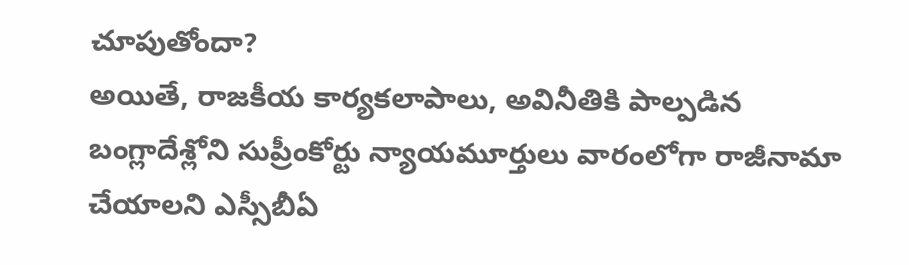చూపుతోందా?
అయితే, రాజకీయ కార్యకలాపాలు, అవినీతికి పాల్పడిన బంగ్లాదేశ్లోని సుప్రీంకోర్టు న్యాయమూర్తులు వారంలోగా రాజీనామా చేయాలని ఎస్సీబీఏ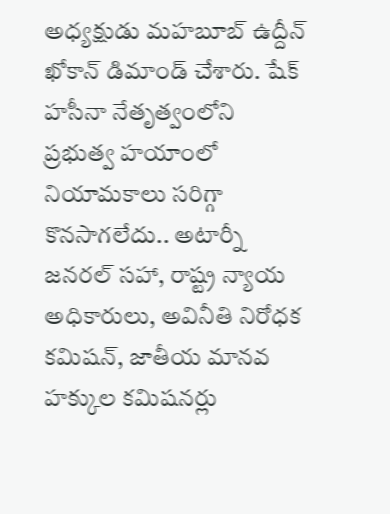అధ్యక్షుడు మహబూబ్ ఉద్దీన్ ఖోకాన్ డిమాండ్ చేశారు. షేక్ హసీనా నేతృత్వంలోని ప్రభుత్వ హయాంలో నియామకాలు సరిగ్గా కొనసాగలేదు.. అటార్నీ జనరల్ సహా, రాష్ట్ర న్యాయ అధికారులు, అవినీతి నిరోధక కమిషన్, జాతీయ మానవ హక్కుల కమిషనర్లు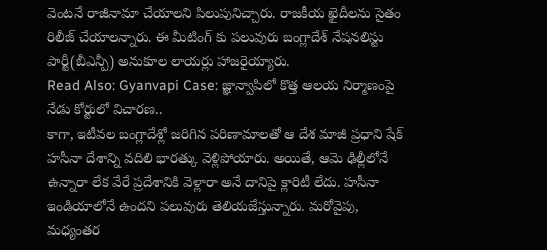వెంటనే రాజీనామా చేయాలని పిలుపునిచ్చారు. రాజకీయ ఖైదీలను సైతం రిలీజ్ చేయాలన్నారు. ఈ మీటింగ్ కు పలువురు బంగ్లాదేశ్ నేషనలిస్టు పార్టీ(బీఎన్పీ) అనుకూల లాయర్లు హాజరైయ్యారు.
Read Also: Gyanvapi Case: జ్ఞాన్వాపిలో కొత్త ఆలయ నిర్మాణంపై నేడు కోర్టులో విచారణ..
కాగా, ఇటీవల బంగ్లాదేశ్లో జరిగిన పరిణామాలతో ఆ దేశ మాజీ ప్రధాని షేక్ హసీనా దేశాన్ని వదిలి భారత్కు వెళ్లిపోయారు. అయితే, ఆమె ఢిల్లీలోనే ఉన్నారా లేక వేరే ప్రదేశానికి వెళ్లారా అనే దానిపై క్లారిటీ లేదు. హసీనా ఇండియాలోనే ఉందని పలువురు తెలియజేస్తున్నారు. మరోవైపు, మధ్యంతర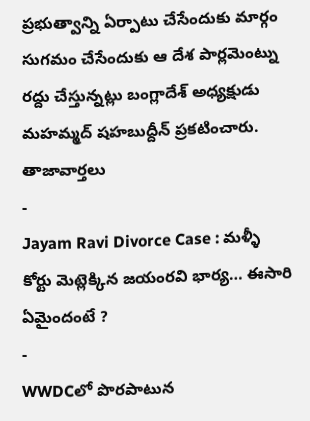ప్రభుత్వాన్ని ఏర్పాటు చేసేందుకు మార్గం సుగమం చేసేందుకు ఆ దేశ పార్లమెంట్ను రద్దు చేస్తున్నట్లు బంగ్లాదేశ్ అధ్యక్షుడు మహమ్మద్ షహబుద్దీన్ ప్రకటించారు.
తాజావార్తలు
-
Jayam Ravi Divorce Case : మళ్ళీ కోర్టు మెట్లెక్కిన జయంరవి భార్య… ఈసారి ఏమైందంటే ?
-
WWDCలో పొరపాటున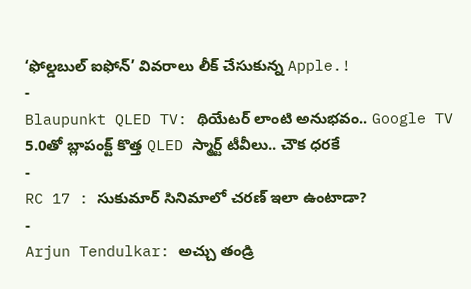‘ఫోల్డబుల్ ఐఫోన్’ వివరాలు లీక్ చేసుకున్న Apple.!
-
Blaupunkt QLED TV: థియేటర్ లాంటి అనుభవం.. Google TV 5.0తో బ్లాపంక్ట్ కొత్త QLED స్మార్ట్ టీవీలు.. చౌక ధరకే
-
RC 17 : సుకుమార్ సినిమాలో చరణ్ ఇలా ఉంటాడా?
-
Arjun Tendulkar: అచ్చు తండ్రి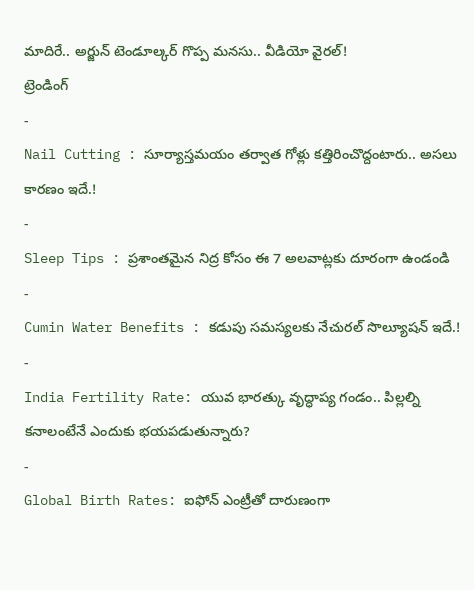మాదిరే.. అర్జున్ టెండూల్కర్ గొప్ప మనసు.. వీడియో వైరల్!
ట్రెండింగ్
-
Nail Cutting : సూర్యాస్తమయం తర్వాత గోళ్లు కత్తిరించొద్దంటారు.. అసలు కారణం ఇదే.!
-
Sleep Tips : ప్రశాంతమైన నిద్ర కోసం ఈ 7 అలవాట్లకు దూరంగా ఉండండి
-
Cumin Water Benefits : కడుపు సమస్యలకు నేచురల్ సొల్యూషన్ ఇదే.!
-
India Fertility Rate: యువ భారత్కు వృద్ధాప్య గండం.. పిల్లల్ని కనాలంటేనే ఎందుకు భయపడుతున్నారు?
-
Global Birth Rates: ఐఫోన్ ఎంట్రీతో దారుణంగా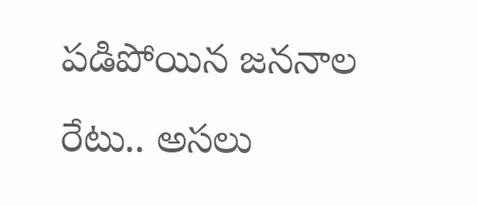పడిపోయిన జననాల రేటు.. అసలు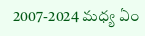2007-2024 మధ్య ఏం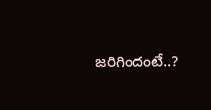జరిగిందంటే..?